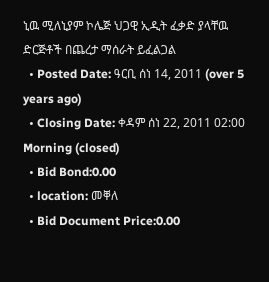ኒዉ ሚለኒያም ኮሌጅ ህጋዊ ኢዲት ፈቃድ ያላቸዉ ድርጅቶች በጨረታ ማሰራት ይፈልጋል
  • Posted Date: ዓርቢ ሰነ 14, 2011 (over 5 years ago)
  • Closing Date: ቀዳም ሰነ 22, 2011 02:00 Morning (closed)
  • Bid Bond:0.00
  • location: መቐለ
  • Bid Document Price:0.00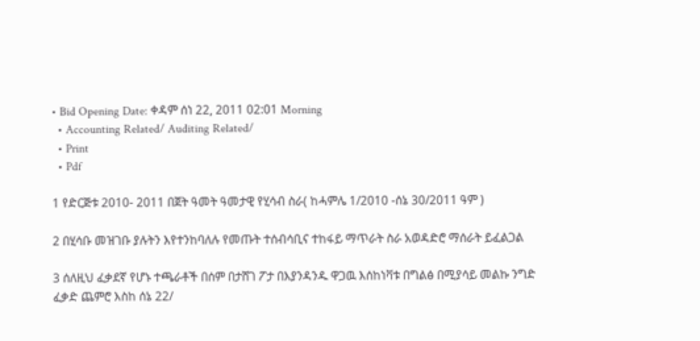• Bid Opening Date: ቀዳም ሰነ 22, 2011 02:01 Morning
  • Accounting Related/ Auditing Related/
  • Print
  • Pdf

1 የድርጅቱ 2010- 2011 በጀት ዓመት ዓመታዊ የሂሳብ ስራ( ከሓምሌ 1/2010 -ሰኔ 30/2011 ዓም )

2 በሂሳቡ መዝገቡ ያሉትን እየተንከባለሉ የመጡት ተሰብሳቢና ተከፋይ ማጥራት ስራ አወዳድሮ ማሰራት ይፈልጋል

3 ሰለዚህ ፈቃደኛ የሆኑ ተጫራቶች በሰም በታሸገ ፖታ በእያንዳንዱ ዋጋዉ እሰከነቫቱ በግልፅ በሚያሳይ መልኩ ንግድ ፈቃድ ጨምሮ እስከ ሰኔ 22/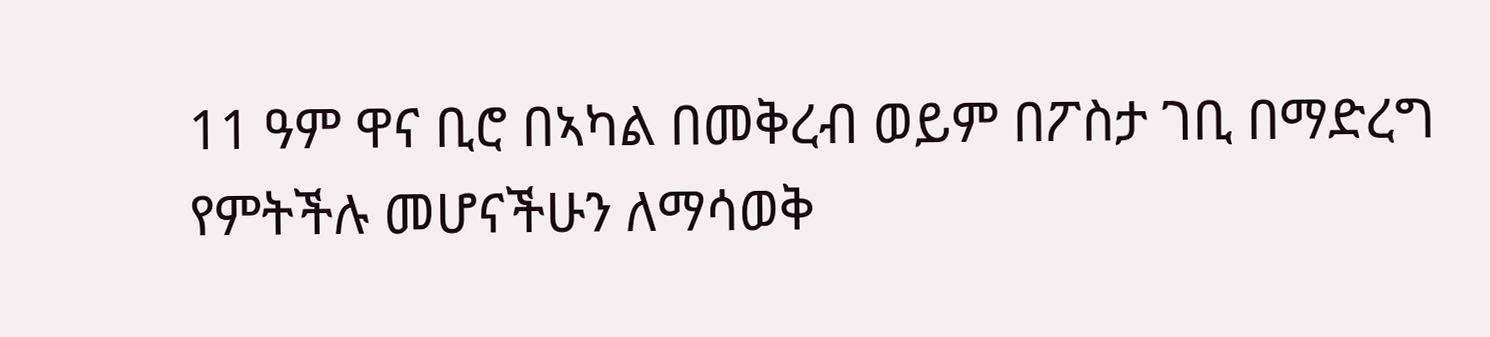11 ዓም ዋና ቢሮ በኣካል በመቅረብ ወይም በፖስታ ገቢ በማድረግ የምትችሉ መሆናችሁን ለማሳወቅ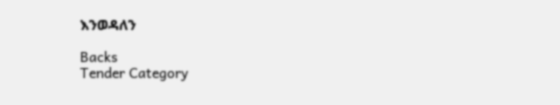እንወዳለን

Backs
Tender Category